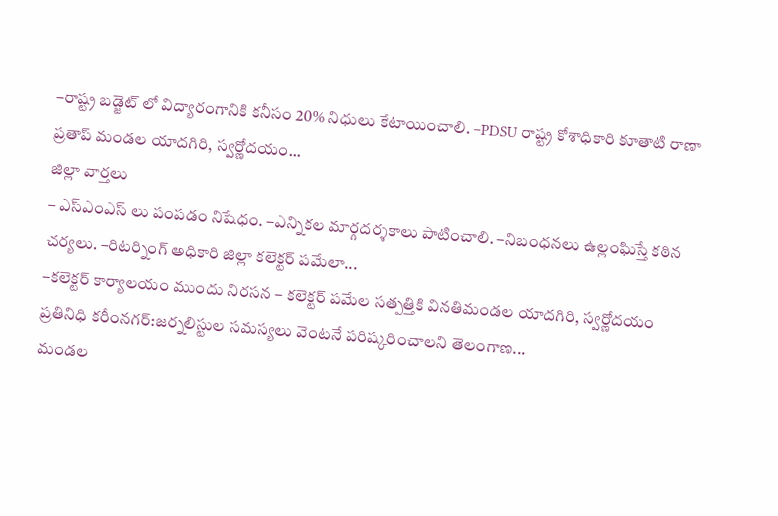–రాష్ట్ర బడ్జెట్ లో విద్యారంగానికి కనీసం 20% నిధులు కేటాయించాలి. –PDSU రాష్ట్ర కోశాధికారి కూతాటి రాణా ప్రతాప్ మండల యాదగిరి, స్వర్ణోదయం...
జిల్లా వార్తలు
– ఎస్ఎంఎస్ లు పంపడం నిషేధం. –ఎన్నికల మార్గదర్శకాలు పాటించాలి. –నిబంధనలు ఉల్లంఘిస్తే కఠిన చర్యలు. –రిటర్నింగ్ అధికారి జిల్లా కలెక్టర్ పమేలా...
–కలెక్టర్ కార్యాలయం ముందు నిరసన – కలెక్టర్ పమేల సత్పత్తికి వినతిమండల యాదగిరి, స్వర్ణోదయం ప్రతినిధి కరీంనగర్:జర్నలిస్టుల సమస్యలు వెంటనే పరిష్కరించాలని తెలంగాణ...
మండల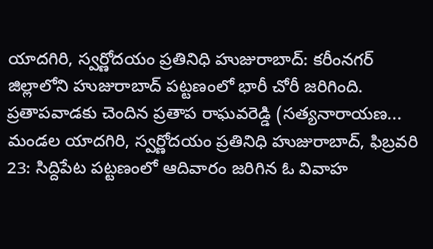యాదగిరి, స్వర్ణోదయం ప్రతినిధి హుజురాబాద్: కరీంనగర్ జిల్లాలోని హుజురాబాద్ పట్టణంలో భారీ చోరీ జరిగింది. ప్రతాపవాడకు చెందిన ప్రతాప రాఘవరెడ్డి (సత్యనారాయణ...
మండల యాదగిరి, స్వర్ణోదయం ప్రతినిధి హుజురాబాద్, ఫిబ్రవరి 23: సిద్దిపేట పట్టణంలో ఆదివారం జరిగిన ఓ వివాహ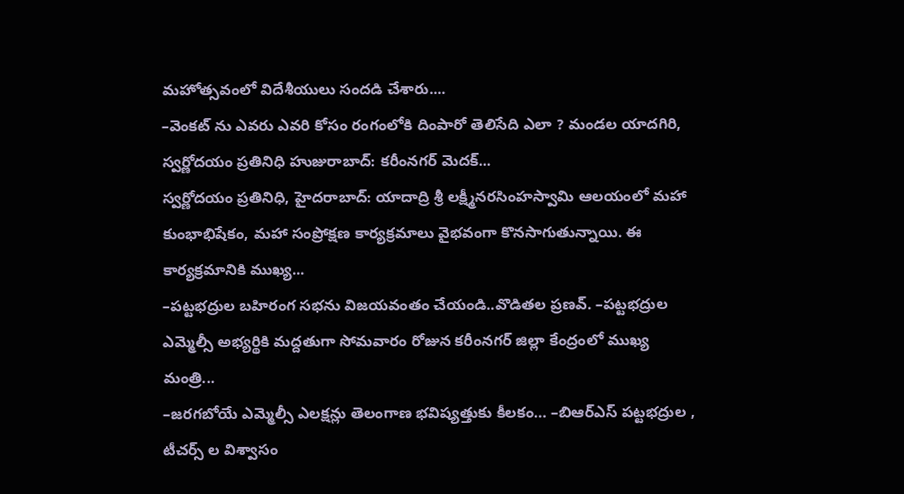మహోత్సవంలో విదేశీయులు సందడి చేశారు....
–వెంకట్ ను ఎవరు ఎవరి కోసం రంగంలోకి దింపారో తెలిసేది ఎలా ? మండల యాదగిరి, స్వర్ణోదయం ప్రతినిధి హుజురాబాద్: కరీంనగర్ మెదక్...
స్వర్ణోదయం ప్రతినిధి, హైదరాబాద్: యాదాద్రి శ్రీ లక్ష్మీనరసింహస్వామి ఆలయంలో మహా కుంభాభిషేకం, మహా సంప్రోక్షణ కార్యక్రమాలు వైభవంగా కొనసాగుతున్నాయి. ఈ కార్యక్రమానికి ముఖ్య...
–పట్టభద్రుల బహిరంగ సభను విజయవంతం చేయండి..వొడితల ప్రణవ్. –పట్టభద్రుల ఎమ్మెల్సీ అభ్యర్థికి మద్దతుగా సోమవారం రోజున కరీంనగర్ జిల్లా కేంద్రంలో ముఖ్య మంత్రి...
–జరగబోయే ఎమ్మెల్సీ ఎలక్షన్లు తెలంగాణ భవిష్యత్తుకు కీలకం… –బిఆర్ఎస్ పట్టభద్రుల , టీచర్స్ ల విశ్వాసం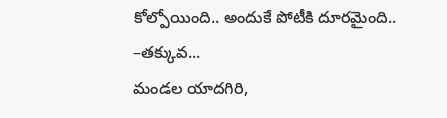కోల్పోయింది.. అందుకే పోటీకి దూరమైంది.. –తక్కువ...
మండల యాదగిరి,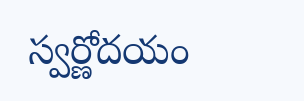స్వర్ణోదయం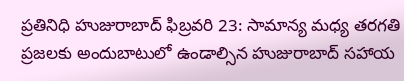ప్రతినిధి హుజురాబాద్ ఫిబ్రవరి 23: సామాన్య మధ్య తరగతి ప్రజలకు అందుబాటులో ఉండాల్సిన హుజురాబాద్ సహాయ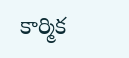కార్మిక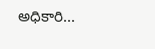అధికారి...